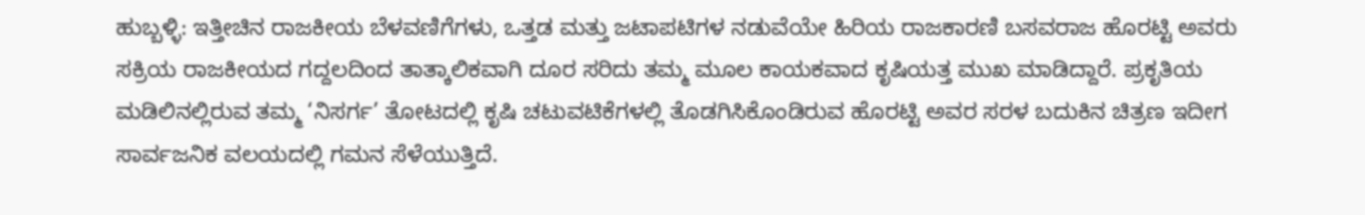ಹುಬ್ಬಳ್ಳಿ: ಇತ್ತೀಚಿನ ರಾಜಕೀಯ ಬೆಳವಣಿಗೆಗಳು, ಒತ್ತಡ ಮತ್ತು ಜಟಾಪಟಿಗಳ ನಡುವೆಯೇ ಹಿರಿಯ ರಾಜಕಾರಣಿ ಬಸವರಾಜ ಹೊರಟ್ಟಿ ಅವರು ಸಕ್ರಿಯ ರಾಜಕೀಯದ ಗದ್ದಲದಿಂದ ತಾತ್ಕಾಲಿಕವಾಗಿ ದೂರ ಸರಿದು ತಮ್ಮ ಮೂಲ ಕಾಯಕವಾದ ಕೃಷಿಯತ್ತ ಮುಖ ಮಾಡಿದ್ದಾರೆ. ಪ್ರಕೃತಿಯ ಮಡಿಲಿನಲ್ಲಿರುವ ತಮ್ಮ ‘ನಿಸರ್ಗ’ ತೋಟದಲ್ಲಿ ಕೃಷಿ ಚಟುವಟಿಕೆಗಳಲ್ಲಿ ತೊಡಗಿಸಿಕೊಂಡಿರುವ ಹೊರಟ್ಟಿ ಅವರ ಸರಳ ಬದುಕಿನ ಚಿತ್ರಣ ಇದೀಗ ಸಾರ್ವಜನಿಕ ವಲಯದಲ್ಲಿ ಗಮನ ಸೆಳೆಯುತ್ತಿದೆ.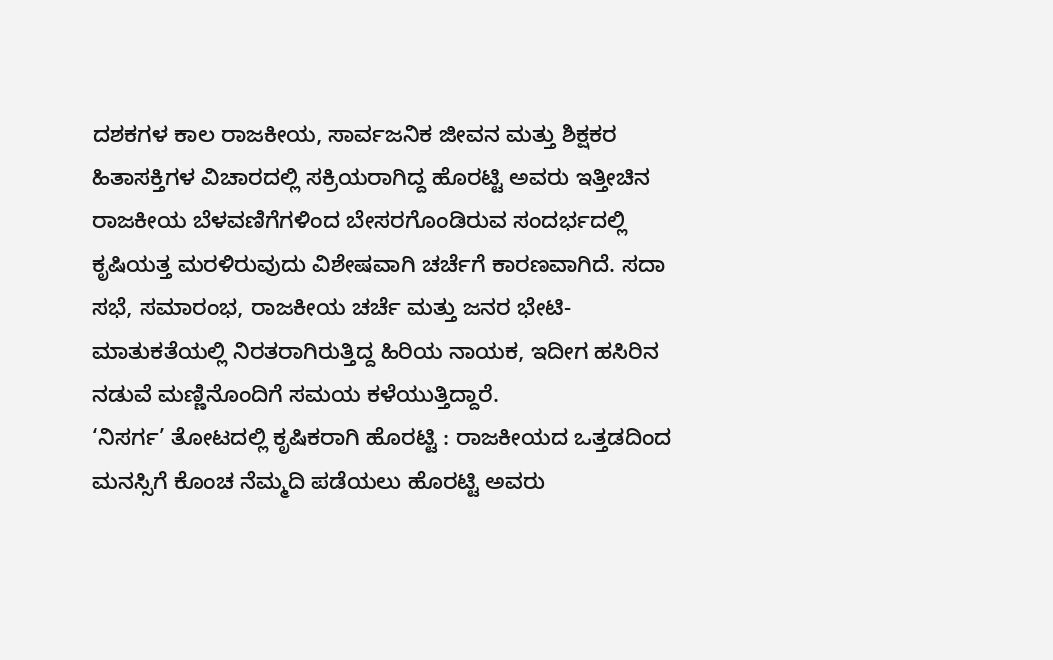ದಶಕಗಳ ಕಾಲ ರಾಜಕೀಯ, ಸಾರ್ವಜನಿಕ ಜೀವನ ಮತ್ತು ಶಿಕ್ಷಕರ ಹಿತಾಸಕ್ತಿಗಳ ವಿಚಾರದಲ್ಲಿ ಸಕ್ರಿಯರಾಗಿದ್ದ ಹೊರಟ್ಟಿ ಅವರು ಇತ್ತೀಚಿನ ರಾಜಕೀಯ ಬೆಳವಣಿಗೆಗಳಿಂದ ಬೇಸರಗೊಂಡಿರುವ ಸಂದರ್ಭದಲ್ಲಿ ಕೃಷಿಯತ್ತ ಮರಳಿರುವುದು ವಿಶೇಷವಾಗಿ ಚರ್ಚೆಗೆ ಕಾರಣವಾಗಿದೆ. ಸದಾ ಸಭೆ, ಸಮಾರಂಭ, ರಾಜಕೀಯ ಚರ್ಚೆ ಮತ್ತು ಜನರ ಭೇಟಿ-ಮಾತುಕತೆಯಲ್ಲಿ ನಿರತರಾಗಿರುತ್ತಿದ್ದ ಹಿರಿಯ ನಾಯಕ, ಇದೀಗ ಹಸಿರಿನ ನಡುವೆ ಮಣ್ಣಿನೊಂದಿಗೆ ಸಮಯ ಕಳೆಯುತ್ತಿದ್ದಾರೆ.
‘ನಿಸರ್ಗ’ ತೋಟದಲ್ಲಿ ಕೃಷಿಕರಾಗಿ ಹೊರಟ್ಟಿ : ರಾಜಕೀಯದ ಒತ್ತಡದಿಂದ ಮನಸ್ಸಿಗೆ ಕೊಂಚ ನೆಮ್ಮದಿ ಪಡೆಯಲು ಹೊರಟ್ಟಿ ಅವರು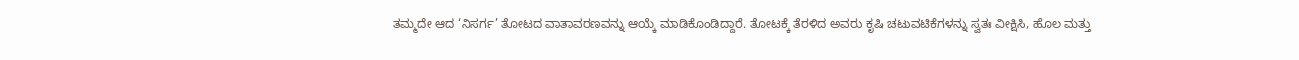ತಮ್ಮದೇ ಆದ ‘ನಿಸರ್ಗ’ ತೋಟದ ವಾತಾವರಣವನ್ನು ಆಯ್ಕೆ ಮಾಡಿಕೊಂಡಿದ್ದಾರೆ. ತೋಟಕ್ಕೆ ತೆರಳಿದ ಅವರು ಕೃಷಿ ಚಟುವಟಿಕೆಗಳನ್ನು ಸ್ವತಃ ವೀಕ್ಷಿಸಿ, ಹೊಲ ಮತ್ತು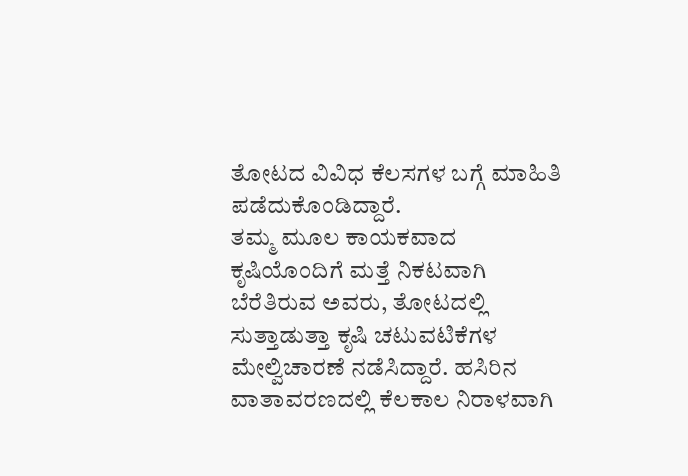ತೋಟದ ವಿವಿಧ ಕೆಲಸಗಳ ಬಗ್ಗೆ ಮಾಹಿತಿ ಪಡೆದುಕೊಂಡಿದ್ದಾರೆ.
ತಮ್ಮ ಮೂಲ ಕಾಯಕವಾದ ಕೃಷಿಯೊಂದಿಗೆ ಮತ್ತೆ ನಿಕಟವಾಗಿ ಬೆರೆತಿರುವ ಅವರು, ತೋಟದಲ್ಲಿ ಸುತ್ತಾಡುತ್ತಾ ಕೃಷಿ ಚಟುವಟಿಕೆಗಳ ಮೇಲ್ವಿಚಾರಣೆ ನಡೆಸಿದ್ದಾರೆ. ಹಸಿರಿನ ವಾತಾವರಣದಲ್ಲಿ ಕೆಲಕಾಲ ನಿರಾಳವಾಗಿ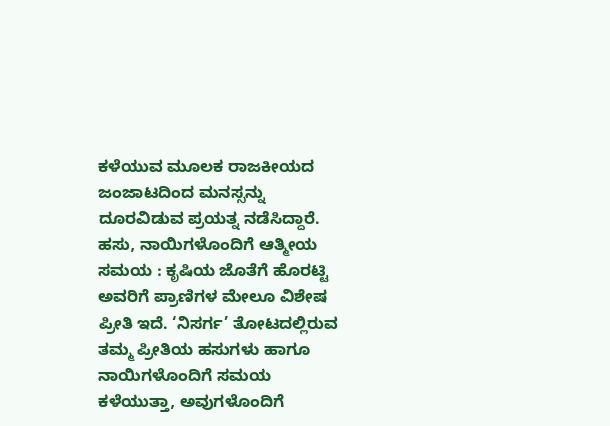ಕಳೆಯುವ ಮೂಲಕ ರಾಜಕೀಯದ ಜಂಜಾಟದಿಂದ ಮನಸ್ಸನ್ನು ದೂರವಿಡುವ ಪ್ರಯತ್ನ ನಡೆಸಿದ್ದಾರೆ.
ಹಸು, ನಾಯಿಗಳೊಂದಿಗೆ ಆತ್ಮೀಯ ಸಮಯ : ಕೃಷಿಯ ಜೊತೆಗೆ ಹೊರಟ್ಟಿ ಅವರಿಗೆ ಪ್ರಾಣಿಗಳ ಮೇಲೂ ವಿಶೇಷ ಪ್ರೀತಿ ಇದೆ. ‘ನಿಸರ್ಗ’ ತೋಟದಲ್ಲಿರುವ ತಮ್ಮ ಪ್ರೀತಿಯ ಹಸುಗಳು ಹಾಗೂ ನಾಯಿಗಳೊಂದಿಗೆ ಸಮಯ ಕಳೆಯುತ್ತಾ, ಅವುಗಳೊಂದಿಗೆ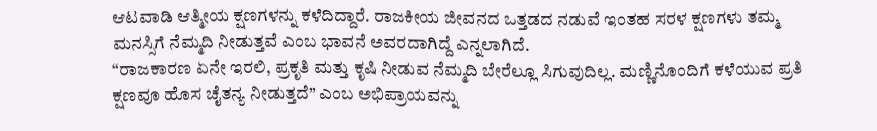ಆಟವಾಡಿ ಆತ್ಮೀಯ ಕ್ಷಣಗಳನ್ನು ಕಳೆದಿದ್ದಾರೆ. ರಾಜಕೀಯ ಜೀವನದ ಒತ್ತಡದ ನಡುವೆ ಇಂತಹ ಸರಳ ಕ್ಷಣಗಳು ತಮ್ಮ ಮನಸ್ಸಿಗೆ ನೆಮ್ಮದಿ ನೀಡುತ್ತವೆ ಎಂಬ ಭಾವನೆ ಅವರದಾಗಿದ್ದೆ ಎನ್ನಲಾಗಿದೆ.
“ರಾಜಕಾರಣ ಏನೇ ಇರಲಿ, ಪ್ರಕೃತಿ ಮತ್ತು ಕೃಷಿ ನೀಡುವ ನೆಮ್ಮದಿ ಬೇರೆಲ್ಲೂ ಸಿಗುವುದಿಲ್ಲ. ಮಣ್ಣಿನೊಂದಿಗೆ ಕಳೆಯುವ ಪ್ರತಿ ಕ್ಷಣವೂ ಹೊಸ ಚೈತನ್ಯ ನೀಡುತ್ತದೆ” ಎಂಬ ಅಭಿಪ್ರಾಯವನ್ನು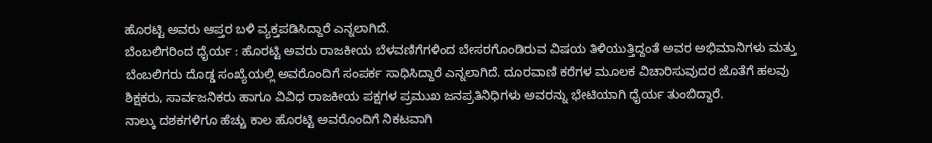ಹೊರಟ್ಟಿ ಅವರು ಆಪ್ತರ ಬಳಿ ವ್ಯಕ್ತಪಡಿಸಿದ್ದಾರೆ ಎನ್ನಲಾಗಿದೆ.
ಬೆಂಬಲಿಗರಿಂದ ಧೈರ್ಯ : ಹೊರಟ್ಟಿ ಅವರು ರಾಜಕೀಯ ಬೆಳವಣಿಗೆಗಳಿಂದ ಬೇಸರಗೊಂಡಿರುವ ವಿಷಯ ತಿಳಿಯುತ್ತಿದ್ದಂತೆ ಅವರ ಅಭಿಮಾನಿಗಳು ಮತ್ತು ಬೆಂಬಲಿಗರು ದೊಡ್ಡ ಸಂಖ್ಯೆಯಲ್ಲಿ ಅವರೊಂದಿಗೆ ಸಂಪರ್ಕ ಸಾಧಿಸಿದ್ದಾರೆ ಎನ್ನಲಾಗಿದೆ. ದೂರವಾಣಿ ಕರೆಗಳ ಮೂಲಕ ವಿಚಾರಿಸುವುದರ ಜೊತೆಗೆ ಹಲವು ಶಿಕ್ಷಕರು, ಸಾರ್ವಜನಿಕರು ಹಾಗೂ ವಿವಿಧ ರಾಜಕೀಯ ಪಕ್ಷಗಳ ಪ್ರಮುಖ ಜನಪ್ರತಿನಿಧಿಗಳು ಅವರನ್ನು ಭೇಟಿಯಾಗಿ ಧೈರ್ಯ ತುಂಬಿದ್ದಾರೆ.
ನಾಲ್ಕು ದಶಕಗಳಿಗೂ ಹೆಚ್ಚು ಕಾಲ ಹೊರಟ್ಟಿ ಅವರೊಂದಿಗೆ ನಿಕಟವಾಗಿ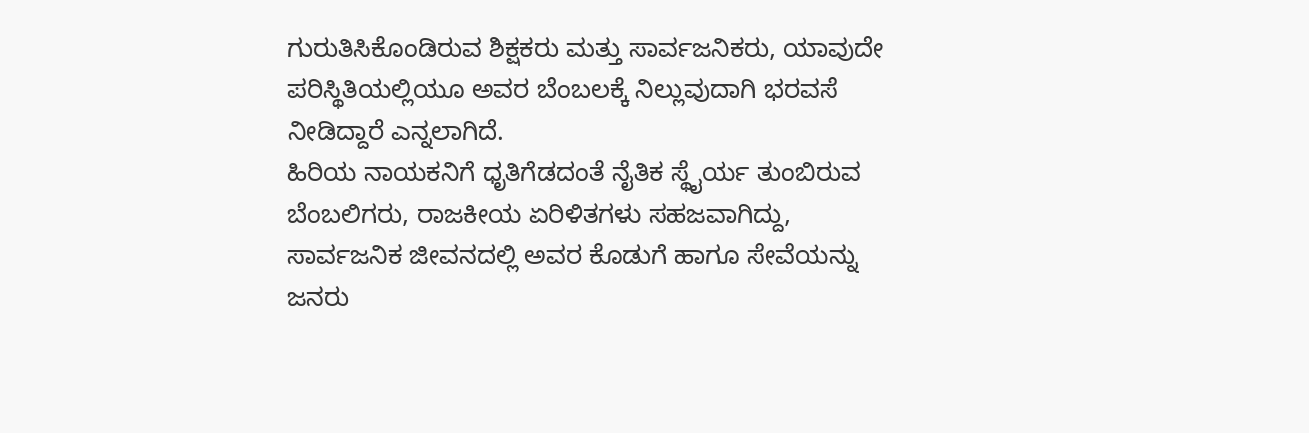ಗುರುತಿಸಿಕೊಂಡಿರುವ ಶಿಕ್ಷಕರು ಮತ್ತು ಸಾರ್ವಜನಿಕರು, ಯಾವುದೇ ಪರಿಸ್ಥಿತಿಯಲ್ಲಿಯೂ ಅವರ ಬೆಂಬಲಕ್ಕೆ ನಿಲ್ಲುವುದಾಗಿ ಭರವಸೆ ನೀಡಿದ್ದಾರೆ ಎನ್ನಲಾಗಿದೆ.
ಹಿರಿಯ ನಾಯಕನಿಗೆ ಧೃತಿಗೆಡದಂತೆ ನೈತಿಕ ಸ್ಥೈರ್ಯ ತುಂಬಿರುವ ಬೆಂಬಲಿಗರು, ರಾಜಕೀಯ ಏರಿಳಿತಗಳು ಸಹಜವಾಗಿದ್ದು, ಸಾರ್ವಜನಿಕ ಜೀವನದಲ್ಲಿ ಅವರ ಕೊಡುಗೆ ಹಾಗೂ ಸೇವೆಯನ್ನು ಜನರು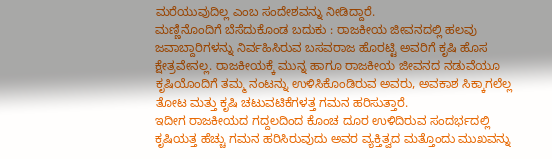ಮರೆಯುವುದಿಲ್ಲ ಎಂಬ ಸಂದೇಶವನ್ನು ನೀಡಿದ್ದಾರೆ.
ಮಣ್ಣಿನೊಂದಿಗೆ ಬೆಸೆದುಕೊಂಡ ಬದುಕು : ರಾಜಕೀಯ ಜೀವನದಲ್ಲಿ ಹಲವು ಜವಾಬ್ದಾರಿಗಳನ್ನು ನಿರ್ವಹಿಸಿರುವ ಬಸವರಾಜ ಹೊರಟ್ಟಿ ಅವರಿಗೆ ಕೃಷಿ ಹೊಸ ಕ್ಷೇತ್ರವೇನಲ್ಲ. ರಾಜಕೀಯಕ್ಕೆ ಮುನ್ನ ಹಾಗೂ ರಾಜಕೀಯ ಜೀವನದ ನಡುವೆಯೂ ಕೃಷಿಯೊಂದಿಗೆ ತಮ್ಮ ನಂಟನ್ನು ಉಳಿಸಿಕೊಂಡಿರುವ ಅವರು, ಅವಕಾಶ ಸಿಕ್ಕಾಗಲೆಲ್ಲ ತೋಟ ಮತ್ತು ಕೃಷಿ ಚಟುವಟಿಕೆಗಳತ್ತ ಗಮನ ಹರಿಸುತ್ತಾರೆ.
ಇದೀಗ ರಾಜಕೀಯದ ಗದ್ದಲದಿಂದ ಕೊಂಚ ದೂರ ಉಳಿದಿರುವ ಸಂದರ್ಭದಲ್ಲಿ ಕೃಷಿಯತ್ತ ಹೆಚ್ಚು ಗಮನ ಹರಿಸಿರುವುದು ಅವರ ವ್ಯಕ್ತಿತ್ವದ ಮತ್ತೊಂದು ಮುಖವನ್ನು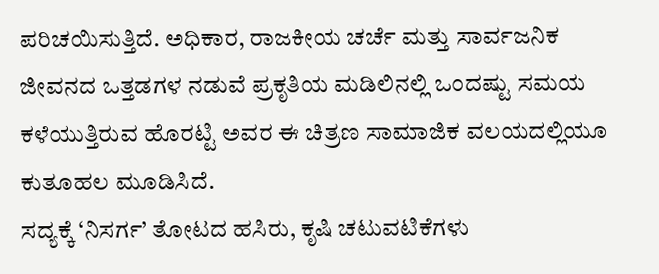ಪರಿಚಯಿಸುತ್ತಿದೆ. ಅಧಿಕಾರ, ರಾಜಕೀಯ ಚರ್ಚೆ ಮತ್ತು ಸಾರ್ವಜನಿಕ ಜೀವನದ ಒತ್ತಡಗಳ ನಡುವೆ ಪ್ರಕೃತಿಯ ಮಡಿಲಿನಲ್ಲಿ ಒಂದಷ್ಟು ಸಮಯ ಕಳೆಯುತ್ತಿರುವ ಹೊರಟ್ಟಿ ಅವರ ಈ ಚಿತ್ರಣ ಸಾಮಾಜಿಕ ವಲಯದಲ್ಲಿಯೂ ಕುತೂಹಲ ಮೂಡಿಸಿದೆ.
ಸದ್ಯಕ್ಕೆ ‘ನಿಸರ್ಗ’ ತೋಟದ ಹಸಿರು, ಕೃಷಿ ಚಟುವಟಿಕೆಗಳು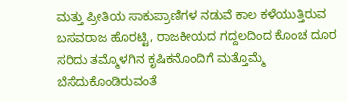ಮತ್ತು ಪ್ರೀತಿಯ ಸಾಕುಪ್ರಾಣಿಗಳ ನಡುವೆ ಕಾಲ ಕಳೆಯುತ್ತಿರುವ ಬಸವರಾಜ ಹೊರಟ್ಟಿ, ರಾಜಕೀಯದ ಗದ್ದಲದಿಂದ ಕೊಂಚ ದೂರ ಸರಿದು ತಮ್ಮೊಳಗಿನ ಕೃಷಿಕನೊಂದಿಗೆ ಮತ್ತೊಮ್ಮೆ ಬೆಸೆದುಕೊಂಡಿರುವಂತೆ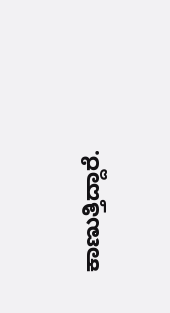ಕಾಣುತ್ತಿದ್ದಾರೆ.